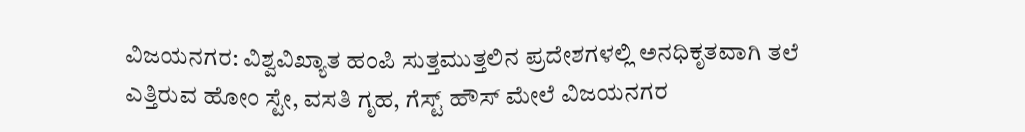ವಿಜಯನಗರ: ವಿಶ್ವವಿಖ್ಯಾತ ಹಂಪಿ ಸುತ್ತಮುತ್ತಲಿನ ಪ್ರದೇಶಗಳಲ್ಲಿ ಅನಧಿಕೃತವಾಗಿ ತಲೆ ಎತ್ತಿರುವ ಹೋಂ ಸ್ಟೇ, ವಸತಿ ಗೃಹ, ಗೆಸ್ಟ್ ಹೌಸ್ ಮೇಲೆ ವಿಜಯನಗರ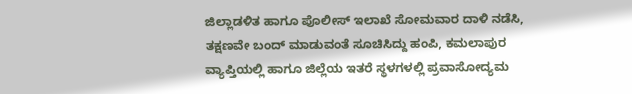ಜಿಲ್ಲಾಡಳಿತ ಹಾಗೂ ಪೊಲೀಸ್ ಇಲಾಖೆ ಸೋಮವಾರ ದಾಳಿ ನಡೆಸಿ, ತಕ್ಷಣವೇ ಬಂದ್ ಮಾಡುವಂತೆ ಸೂಚಿಸಿದ್ದು ಹಂಪಿ, ಕಮಲಾಪುರ ವ್ಯಾಪ್ತಿಯಲ್ಲಿ ಹಾಗೂ ಜಿಲ್ಲೆಯ ಇತರೆ ಸ್ಥಳಗಳಲ್ಲಿ ಪ್ರವಾಸೋದ್ಯಮ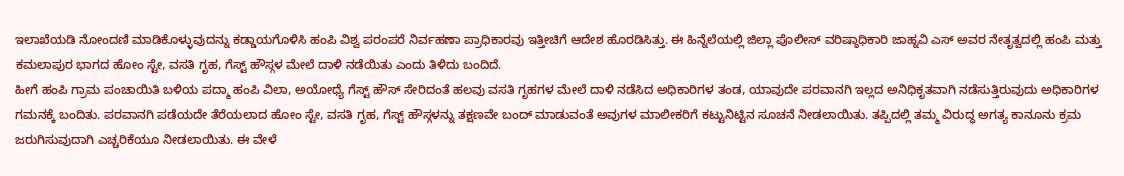ಇಲಾಖೆಯಡಿ ನೋಂದಣಿ ಮಾಡಿಕೊಳ್ಳುವುದನ್ನು ಕಡ್ಡಾಯಗೊಳಿಸಿ ಹಂಪಿ ವಿಶ್ವ ಪರಂಪರೆ ನಿರ್ವಹಣಾ ಪ್ರಾಧಿಕಾರವು ಇತ್ತೀಚಿಗೆ ಆದೇಶ ಹೊರಡಿಸಿತ್ತು. ಈ ಹಿನ್ನೆಲೆಯಲ್ಲಿ ಜಿಲ್ಲಾ ಪೊಲೀಸ್ ವರಿಷ್ಠಾಧಿಕಾರಿ ಜಾಹ್ನವಿ ಎಸ್ ಅವರ ನೇತೃತ್ವದಲ್ಲಿ ಹಂಪಿ ಮತ್ತು ಕಮಲಾಪುರ ಭಾಗದ ಹೋಂ ಸ್ಟೇ, ವಸತಿ ಗೃಹ, ಗೆಸ್ಟ್ ಹೌಸ್ಗಳ ಮೇಲೆ ದಾಳಿ ನಡೆಯಿತು ಎಂದು ತಿಳಿದು ಬಂದಿದೆ.
ಹೀಗೆ ಹಂಪಿ ಗ್ರಾಮ ಪಂಚಾಯಿತಿ ಬಳಿಯ ಪದ್ಮಾ ಹಂಪಿ ವಿಲಾ, ಅಯೋಧ್ಯೆ ಗೆಸ್ಟ್ ಹೌಸ್ ಸೇರಿದಂತೆ ಹಲವು ವಸತಿ ಗೃಹಗಳ ಮೇಲೆ ದಾಳಿ ನಡೆಸಿದ ಅಧಿಕಾರಿಗಳ ತಂಡ, ಯಾವುದೇ ಪರವಾನಗಿ ಇಲ್ಲದ ಅನಿಧಿಕೃತವಾಗಿ ನಡೆಸುತ್ತಿರುವುದು ಅಧಿಕಾರಿಗಳ ಗಮನಕ್ಕೆ ಬಂದಿತು. ಪರವಾನಗಿ ಪಡೆಯದೇ ತೆರೆಯಲಾದ ಹೋಂ ಸ್ಟೇ, ವಸತಿ ಗೃಹ, ಗೆಸ್ಟ್ ಹೌಸ್ಗಳನ್ನು ತಕ್ಷಣವೇ ಬಂದ್ ಮಾಡುವಂತೆ ಅವುಗಳ ಮಾಲೀಕರಿಗೆ ಕಟ್ಟುನಿಟ್ಟಿನ ಸೂಚನೆ ನೀಡಲಾಯಿತು. ತಪ್ಪಿದಲ್ಲಿ ತಮ್ಮ ವಿರುದ್ಧ ಅಗತ್ಯ ಕಾನೂನು ಕ್ರಮ ಜರುಗಿಸುವುದಾಗಿ ಎಚ್ಚರಿಕೆಯೂ ನೀಡಲಾಯಿತು. ಈ ವೇಳೆ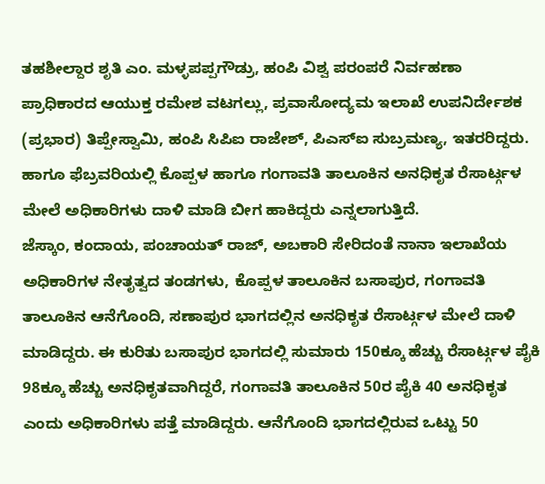ತಹಶೀಲ್ದಾರ ಶೃತಿ ಎಂ. ಮಳ್ಳಪಪ್ಪಗೌಡ್ರು, ಹಂಪಿ ವಿಶ್ವ ಪರಂಪರೆ ನಿರ್ವಹಣಾ ಪ್ರಾಧಿಕಾರದ ಆಯುಕ್ತ ರಮೇಶ ವಟಗಲ್ಲು, ಪ್ರವಾಸೋದ್ಯಮ ಇಲಾಖೆ ಉಪನಿರ್ದೇಶಕ (ಪ್ರಭಾರ) ತಿಪ್ಪೇಸ್ವಾಮಿ, ಹಂಪಿ ಸಿಪಿಐ ರಾಜೇಶ್, ಪಿಎಸ್ಐ ಸುಬ್ರಮಣ್ಯ, ಇತರರಿದ್ದರು. ಹಾಗೂ ಫೆಬ್ರವರಿಯಲ್ಲಿ ಕೊಪ್ಪಳ ಹಾಗೂ ಗಂಗಾವತಿ ತಾಲೂಕಿನ ಅನಧಿಕೃತ ರೆಸಾರ್ಟ್ಗಳ ಮೇಲೆ ಅಧಿಕಾರಿಗಳು ದಾಳಿ ಮಾಡಿ ಬೀಗ ಹಾಕಿದ್ದರು ಎನ್ನಲಾಗುತ್ತಿದೆ.
ಜೆಸ್ಕಾಂ, ಕಂದಾಯ, ಪಂಚಾಯತ್ ರಾಜ್, ಅಬಕಾರಿ ಸೇರಿದಂತೆ ನಾನಾ ಇಲಾಖೆಯ ಅಧಿಕಾರಿಗಳ ನೇತೃತ್ವದ ತಂಡಗಳು, ಕೊಪ್ಪಳ ತಾಲೂಕಿನ ಬಸಾಪುರ, ಗಂಗಾವತಿ ತಾಲೂಕಿನ ಆನೆಗೊಂದಿ, ಸಣಾಪುರ ಭಾಗದಲ್ಲಿನ ಅನಧಿಕೃತ ರೆಸಾರ್ಟ್ಗಳ ಮೇಲೆ ದಾಳಿ ಮಾಡಿದ್ದರು. ಈ ಕುರಿತು ಬಸಾಪುರ ಭಾಗದಲ್ಲಿ ಸುಮಾರು 150ಕ್ಕೂ ಹೆಚ್ಚು ರೆಸಾರ್ಟ್ಗಳ ಪೈಕಿ 98ಕ್ಕೂ ಹೆಚ್ಚು ಅನಧಿಕೃತವಾಗಿದ್ದರೆ, ಗಂಗಾವತಿ ತಾಲೂಕಿನ 50ರ ಪೈಕಿ 40 ಅನಧಿಕೃತ ಎಂದು ಅಧಿಕಾರಿಗಳು ಪತ್ತೆ ಮಾಡಿದ್ದರು. ಆನೆಗೊಂದಿ ಭಾಗದಲ್ಲಿರುವ ಒಟ್ಟು 50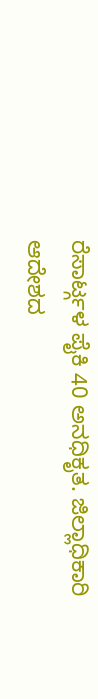ರೆಸಾರ್ಟ್ಗಳ ಪೈಕಿ 40 ಅನಧಿಕೃತ. ಜಿಲ್ಲಾಧಿಕಾರಿ ಆದೇಶದ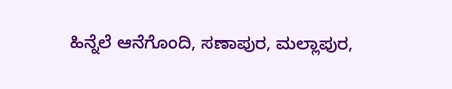ಹಿನ್ನೆಲೆ ಆನೆಗೊಂದಿ, ಸಣಾಪುರ, ಮಲ್ಲಾಪುರ,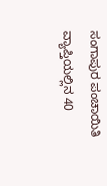ಸಂಗಾಪುರ ಪಂಚಾಯಿತಿ ವ್ಯಾಪ್ತಿಯಲ್ಲಿನ 40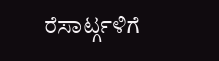ರೆಸಾರ್ಟ್ಗಳಿಗೆ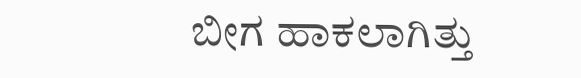ಬೀಗ ಹಾಕಲಾಗಿತ್ತು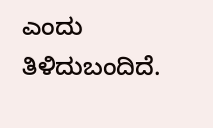ಎಂದು ತಿಳಿದುಬಂದಿದೆ.